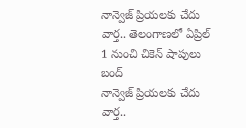నాన్వెజ్ ప్రియలకు చేదు వార్త.. తెలంగాణలో ఏప్రిల్ 1 నుంచి చికెన్ షాపులు బంద్
నాన్వెజ్ ప్రియలకు చేదు వార్త..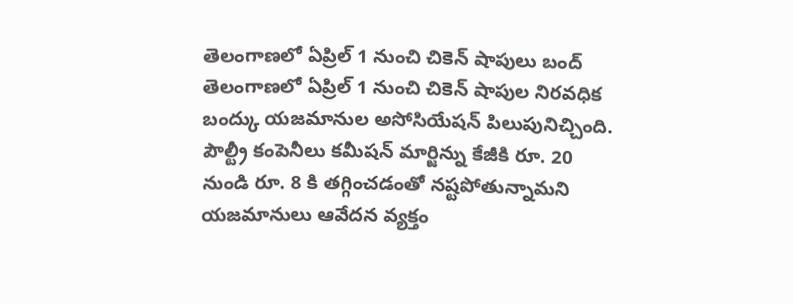తెలంగాణలో ఏప్రిల్ 1 నుంచి చికెన్ షాపులు బంద్
తెలంగాణలో ఏప్రిల్ 1 నుంచి చికెన్ షాపుల నిరవధిక బంద్కు యజమానుల అసోసియేషన్ పిలుపునిచ్చింది. పౌల్ట్రీ కంపెనీలు కమీషన్ మార్జిన్ను కేజీకి రూ. 20 నుండి రూ. 8 కి తగ్గించడంతో నష్టపోతున్నామని యజమానులు ఆవేదన వ్యక్తం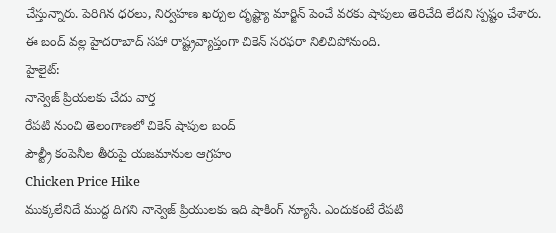చేస్తున్నారు. పెరిగిన ధరలు, నిర్వహణ ఖర్చుల దృష్ట్యా మార్జిన్ పెంచే వరకు షాపులు తెరిచేది లేదని స్పష్టం చేశారు. ఈ బంద్ వల్ల హైదరాబాద్ సహా రాష్ట్రవ్యాప్తంగా చికెన్ సరఫరా నిలిచిపోనుంది.
హైలైట్:
నాన్వెజ్ ప్రియలకు చేదు వార్త
రేపటి నుంచి తెలంగాణలో చికెన్ షాపుల బంద్
పౌల్ట్రీ కంపెనీల తీరుపై యజమానుల ఆగ్రహం
Chicken Price Hike
ముక్కలేనిదే ముద్ద దిగని నాన్వెజ్ ప్రియులకు ఇది షాకింగ్ న్యూసే. ఎందుకంటే రేపటి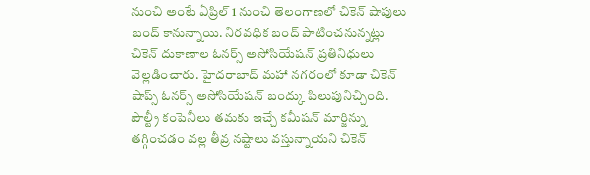నుంచి అంటే ఏప్రిల్ 1 నుంచి తెలంగాణలో చికెన్ షాపులు బంద్ కానున్నాయి. నిరవధిక బంద్ పాటించనున్నట్లు చికెన్ దుకాణాల ఓనర్స్ అసోసియేషన్ ప్రతినిధులు వెల్లడించారు. హైదరాబాద్ మహా నగరంలో కూడా చికెన్ షాప్స్ ఓనర్స్ అసోసియేషన్ బంద్కు పిలుపునిచ్చింది. పౌల్ట్రీ కంపెనీలు తమకు ఇచ్చే కమీషన్ మార్జిన్ను తగ్గించడం వల్ల తీవ్ర నష్టాలు వస్తున్నాయని చికెన్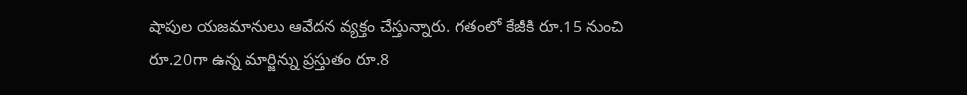షాపుల యజమానులు ఆవేదన వ్యక్తం చేస్తున్నారు. గతంలో కేజీకి రూ.15 నుంచి రూ.20గా ఉన్న మార్జిన్ను ప్రస్తుతం రూ.8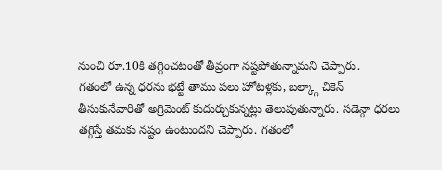నుంచి రూ.10కి తగ్గించటంతో తీవ్రంగా నష్టపోతున్నామని చెప్పారు.
గతంలో ఉన్న ధరను భట్టే తాము పలు హోటళ్లకు, బల్క్గా చికెన్ తీసుకునేవారితో అగ్రిమెంట్ కుదుర్చుకున్నట్లు తెలుపుతున్నారు. సడెన్గా ధరలు తగ్గిస్తే తమకు నష్టం ఉంటుందని చెప్పారు. గతంలో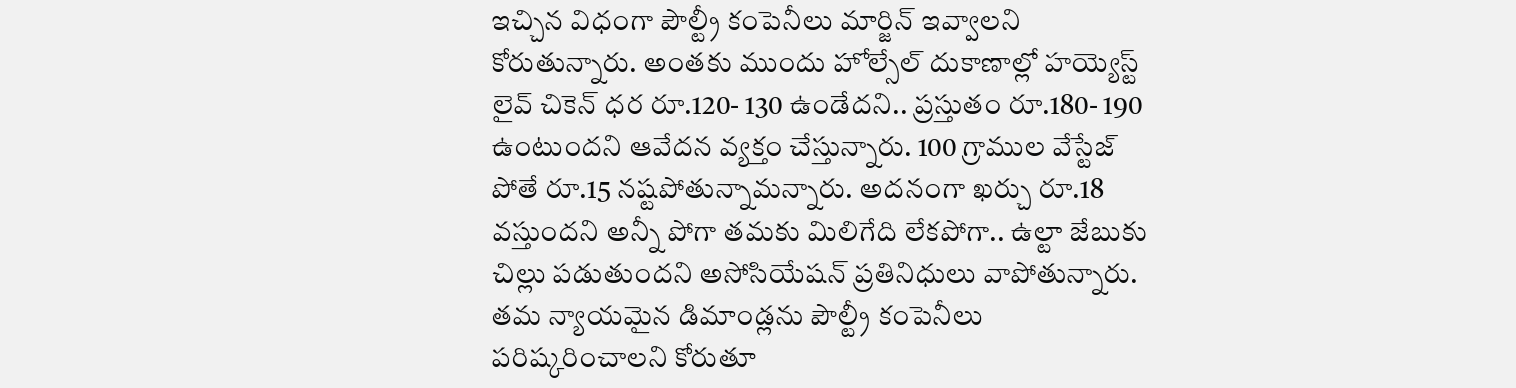ఇచ్చిన విధంగా పౌల్ట్రీ కంపెనీలు మార్జిన్ ఇవ్వాలని కోరుతున్నారు. అంతకు ముందు హోల్సేల్ దుకాణాల్లో హయ్యెస్ట్ లైవ్ చికెన్ ధర రూ.120- 130 ఉండేదని.. ప్రస్తుతం రూ.180- 190 ఉంటుందని ఆవేదన వ్యక్తం చేస్తున్నారు. 100 గ్రాముల వేస్టేజ్ పోతే రూ.15 నష్టపోతున్నామన్నారు. అదనంగా ఖర్చు రూ.18 వస్తుందని అన్నీ పోగా తమకు మిలిగేది లేకపోగా.. ఉల్టా జేబుకు చిల్లు పడుతుందని అసోసియేషన్ ప్రతినిధులు వాపోతున్నారు.
తమ న్యాయమైన డిమాండ్లను పౌల్ట్రీ కంపెనీలు పరిష్కరించాలని కోరుతూ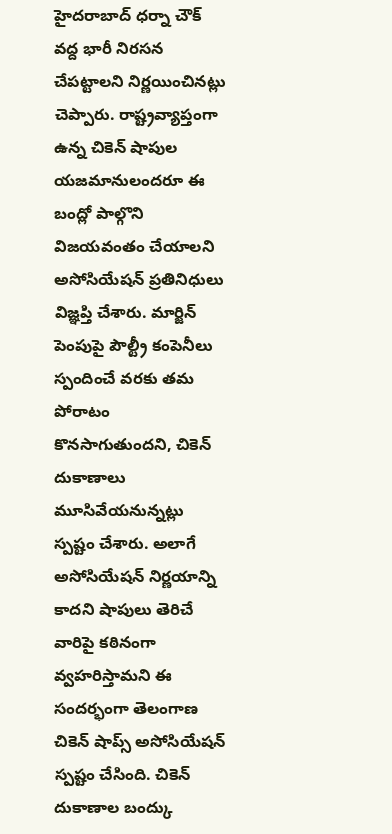హైదరాబాద్ ధర్నా చౌక్ వద్ద భారీ నిరసన చేపట్టాలని నిర్ణయించినట్లు చెప్పారు. రాష్ట్రవ్యాప్తంగా ఉన్న చికెన్ షాపుల యజమానులందరూ ఈ బంద్లో పాల్గొని విజయవంతం చేయాలని అసోసియేషన్ ప్రతినిధులు విజ్ఞప్తి చేశారు. మార్జిన్ పెంపుపై పౌల్ట్రీ కంపెనీలు స్పందించే వరకు తమ పోరాటం కొనసాగుతుందని, చికెన్ దుకాణాలు మూసివేయనున్నట్లు స్పష్టం చేశారు. అలాగే అసోసియేషన్ నిర్ణయాన్ని కాదని షాపులు తెరిచే వారిపై కఠినంగా వ్వహరిస్తామని ఈ సందర్భంగా తెలంగాణ చికెన్ షాప్స్ అసోసియేషన్ స్పష్టం చేసింది. చికెన్ దుకాణాల బంద్కు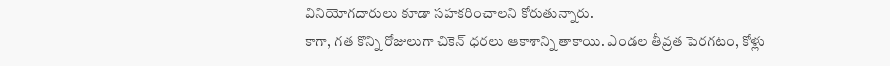వినియోగదారులు కూడా సహకరించాలని కోరుతున్నారు.
కాగా, గత కొన్ని రోజులుగా చికెన్ ధరలు ఆకాశాన్ని తాకాయి. ఎండల తీవ్రత పెరగటం, కోళ్లు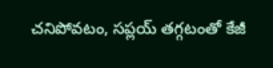చనిపోవటం, సప్లయ్ తగ్గటంతో కేజీ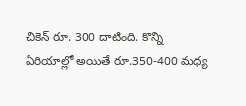చికెన్ రూ. 300 దాటింది. కొన్ని ఏరియాల్లో అయితే రూ.350-400 మధ్య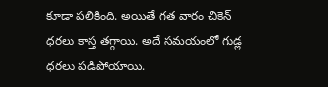కూడా పలికింది. అయితే గత వారం చికెన్ ధరలు కాస్త తగ్గాయి. అదే సమయంలో గుడ్ల ధరలు పడిపోయాయి.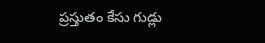ప్రస్తుతం కేసు గుడ్లు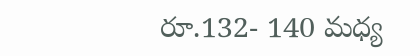రూ.132- 140 మధ్య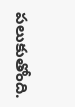పలుకుతోంది.